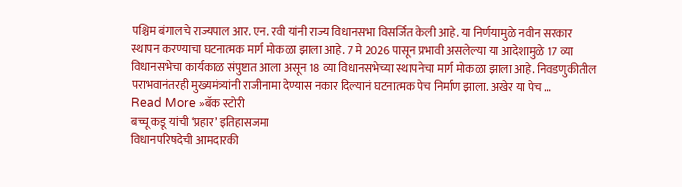पश्चिम बंगालचे राज्यपाल आर. एन. रवी यांनी राज्य विधानसभा विसर्जित केली आहे. या निर्णयामुळे नवीन सरकार स्थापन करण्याचा घटनात्मक मार्ग मोकळा झाला आहे. 7 मे 2026 पासून प्रभावी असलेल्या या आदेशामुळे 17 व्या विधानसभेचा कार्यकाळ संपुष्टात आला असून 18 व्या विधानसभेच्या स्थापनेचा मार्ग मोकळा झाला आहे. निवडणुकीतील पराभवानंतरही मुख्यमंत्र्यांनी राजीनामा देण्यास नकार दिल्यानं घटनात्मक पेच निर्माण झाला. अखेर या पेच …
Read More »बॅक स्टोरी
बच्चू कडू यांची ‘प्रहार’ इतिहासजमा
विधानपरिषदेची आमदारकी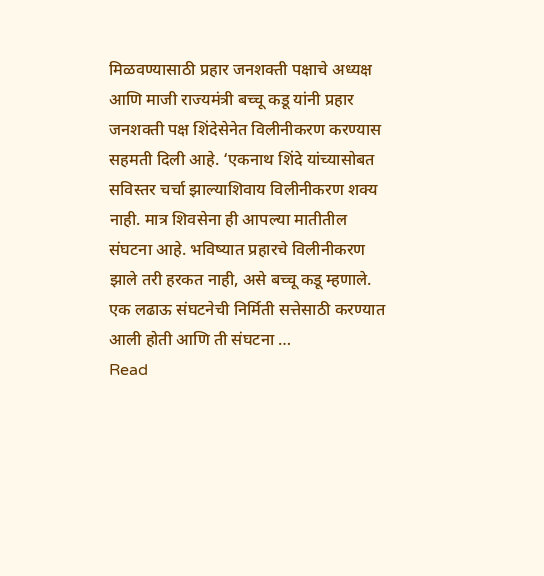मिळवण्यासाठी प्रहार जनशक्ती पक्षाचे अध्यक्ष आणि माजी राज्यमंत्री बच्चू कडू यांनी प्रहार जनशक्ती पक्ष शिंदेसेनेत विलीनीकरण करण्यास सहमती दिली आहे. ‘एकनाथ शिंदे यांच्यासोबत सविस्तर चर्चा झाल्याशिवाय विलीनीकरण शक्य नाही. मात्र शिवसेना ही आपल्या मातीतील संघटना आहे. भविष्यात प्रहारचे विलीनीकरण झाले तरी हरकत नाही, असे बच्चू कडू म्हणाले. एक लढाऊ संघटनेची निर्मिती सत्तेसाठी करण्यात आली होती आणि ती संघटना …
Read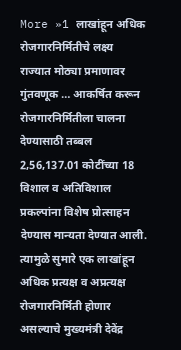More »1 लाखांहून अधिक रोजगारनिर्मितीचे लक्ष्य
राज्यात मोठ्या प्रमाणावर गुंतवणूक … आकर्षित करून रोजगारनिर्मितीला चालना देण्यासाठी तब्बल 2,56,137.01 कोटींच्या 18 विशाल व अतिविशाल प्रकल्पांना विशेष प्रोत्साहन देण्यास मान्यता देण्यात आली. त्यामुळे सुमारे एक लाखांहून अधिक प्रत्यक्ष व अप्रत्यक्ष रोजगारनिर्मिती होणार असल्याचे मुख्यमंत्री देवेंद्र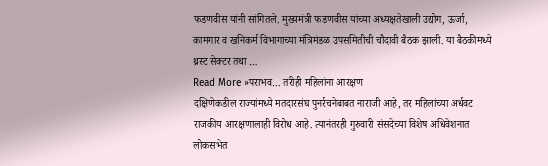फडणवीस यांनी सांगितले. मुख्यमंत्री फडणवीस यांच्या अध्यक्षतेखाली उद्योग, ऊर्जा, कामगार व खनिकर्म विभागाच्या मंत्रिमंडळ उपसमितीची चौदावी बैठक झाली. या बैठकीमध्ये थ्रस्ट सेक्टर तथा …
Read More »पराभव… तरीही महिलांना आरक्षण
दक्षिणेकडील राज्यांमध्ये मतदारसंघ पुनर्रचनेबाबत नाराजी आहे, तर महिलांच्या अर्धवट राजकीय आरक्षणालाही विरोध आहे. त्यानंतरही गुरुवारी संसदेच्या विशेष अधिवेशनात लोकसभेत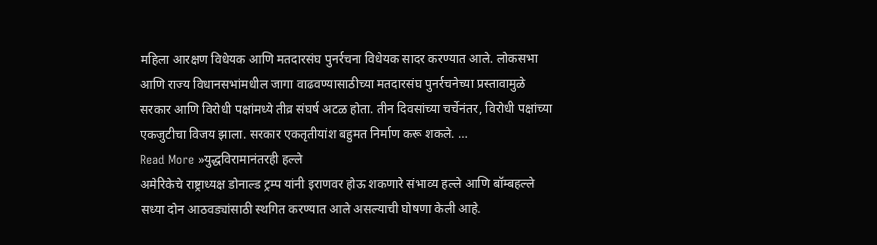महिला आरक्षण विधेयक आणि मतदारसंघ पुनर्रचना विधेयक सादर करण्यात आले. लोकसभा आणि राज्य विधानसभांमधील जागा वाढवण्यासाठीच्या मतदारसंघ पुनर्रचनेच्या प्रस्तावामुळे सरकार आणि विरोधी पक्षांमध्ये तीव्र संघर्ष अटळ होता. तीन दिवसांच्या चर्चेनंतर, विरोधी पक्षांच्या एकजुटीचा विजय झाला. सरकार एकतृतीयांश बहुमत निर्माण करू शकले. …
Read More »युद्धविरामानंतरही हल्ले
अमेरिकेचे राष्ट्राध्यक्ष डोनाल्ड ट्रम्प यांनी इराणवर होऊ शकणारे संभाव्य हल्ले आणि बॉम्बहल्ले सध्या दोन आठवड्यांसाठी स्थगित करण्यात आले असल्याची घोषणा केली आहे.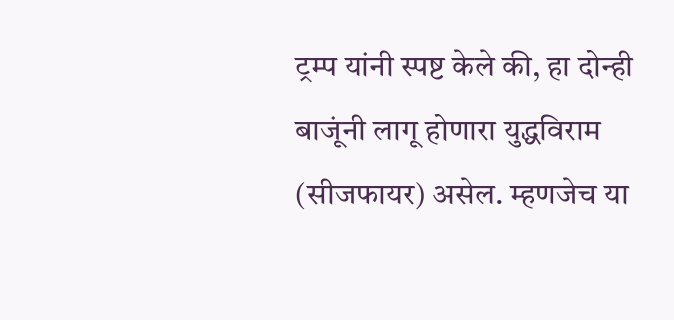ट्रम्प यांनी स्पष्ट केले की, हा दोन्ही बाजूंनी लागू होणारा युद्धविराम (सीजफायर) असेल. म्हणजेच या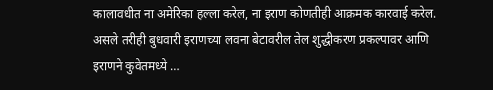कालावधीत ना अमेरिका हल्ला करेल, ना इराण कोणतीही आक्रमक कारवाई करेल. असले तरीही बुधवारी इराणच्या लवना बेटावरील तेल शुद्धीकरण प्रकल्पावर आणि इराणने कुवेतमध्ये …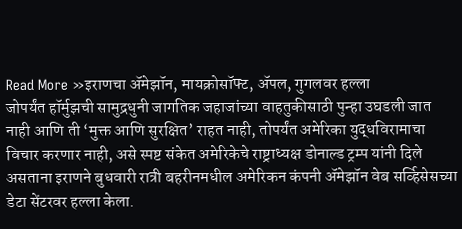Read More »इराणचा ॲमेझॉन, मायक्रोसॉफ्ट, ॲपल, गुगलवर हल्ला
जोपर्यंत हॉर्मुझची सामुद्रधुनी जागतिक जहाजांच्या वाहतुकीसाठी पुन्हा उघडली जात नाही आणि ती ‘मुक्त आणि सुरक्षित’ राहत नाही, तोपर्यंत अमेरिका युद्धविरामाचा विचार करणार नाही, असे स्पष्ट संकेत अमेरिकेचे राष्ट्राध्यक्ष डोनाल्ड ट्रम्प यांनी दिले असताना इराणने बुधवारी रात्री बहरीनमधील अमेरिकन कंपनी ॲमेझॉन वेब सर्व्हिसेसच्या डेटा सेंटरवर हल्ला केला.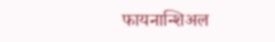फायनान्शिअल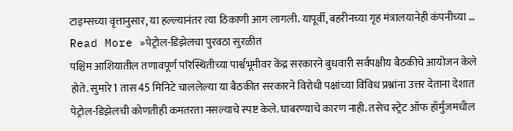टाइम्सच्या वृत्तानुसार, या हल्ल्यानंतर त्या ठिकाणी आग लागली. यापूर्वी, बहरीनच्या गृह मंत्रालयानेही कंपनीच्या …
Read More »पेट्रोल-डिझेलचा पुरवठा सुरळीत
पश्चिम आशियातील तणावपूर्ण परिस्थितीच्या पार्श्वभूमीवर केंद्र सरकारने बुधवारी सर्वपक्षीय बैठकीचे आयोजन केले होते. सुमारे 1 तास 45 मिनिटे चाललेल्या या बैठकीत सरकारने विरोधी पक्षांच्या विविध प्रश्नांना उत्तर देताना देशात पेट्रोल-डिझेलची कोणतीही कमतरता नसल्याचे स्पष्ट केले. घाबरण्याचे कारण नाही. तसेच स्ट्रेट ऑफ हॉर्मुजमधील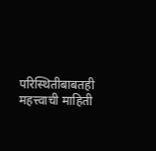परिस्थितीबाबतही महत्त्वाची माहिती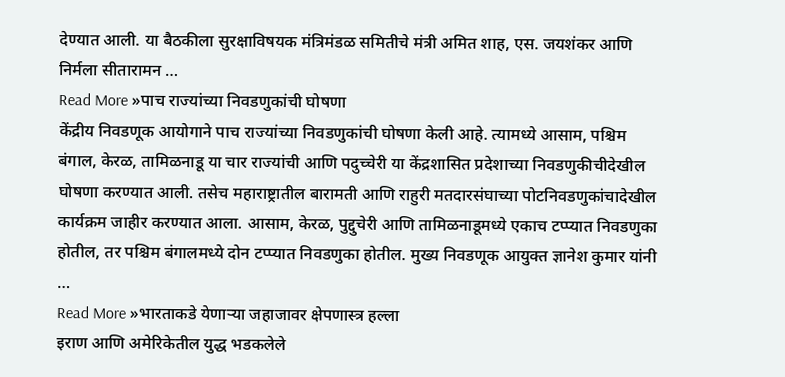देण्यात आली. या बैठकीला सुरक्षाविषयक मंत्रिमंडळ समितीचे मंत्री अमित शाह, एस. जयशंकर आणि निर्मला सीतारामन …
Read More »पाच राज्यांच्या निवडणुकांची घोषणा
केंद्रीय निवडणूक आयोगाने पाच राज्यांच्या निवडणुकांची घोषणा केली आहे. त्यामध्ये आसाम, पश्चिम बंगाल, केरळ, तामिळनाडू या चार राज्यांची आणि पदुच्चेरी या केंद्रशासित प्रदेशाच्या निवडणुकीचीदेखील घोषणा करण्यात आली. तसेच महाराष्ट्रातील बारामती आणि राहुरी मतदारसंघाच्या पोटनिवडणुकांचादेखील कार्यक्रम जाहीर करण्यात आला. आसाम, केरळ, पुद्दुचेरी आणि तामिळनाडूमध्ये एकाच टप्प्यात निवडणुका होतील, तर पश्चिम बंगालमध्ये दोन टप्प्यात निवडणुका होतील. मुख्य निवडणूक आयुक्त ज्ञानेश कुमार यांनी …
Read More »भारताकडे येणाऱ्या जहाजावर क्षेपणास्त्र हल्ला
इराण आणि अमेरिकेतील युद्ध भडकलेले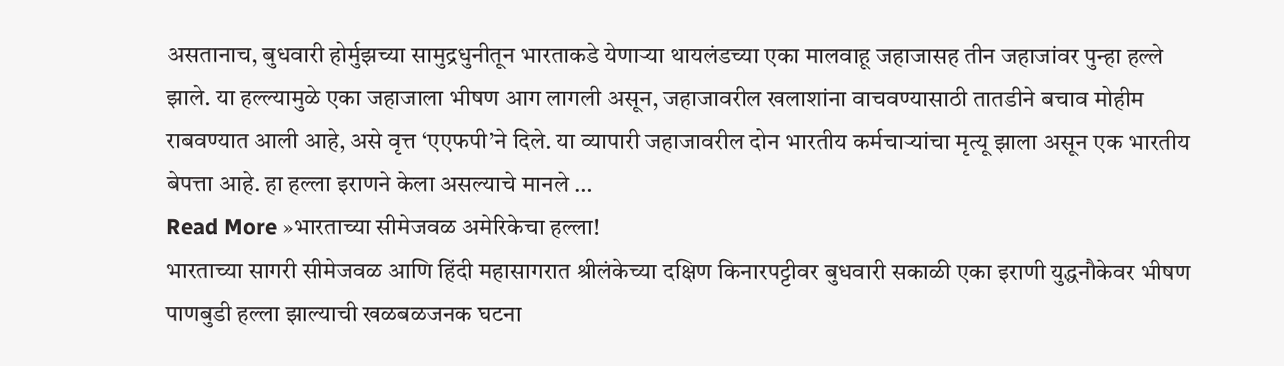असतानाच, बुधवारी होर्मुझच्या सामुद्रधुनीतून भारताकडे येणाऱ्या थायलंडच्या एका मालवाहू जहाजासह तीन जहाजांवर पुन्हा हल्ले झाले. या हल्ल्यामुळे एका जहाजाला भीषण आग लागली असून, जहाजावरील खलाशांना वाचवण्यासाठी तातडीने बचाव मोहीम राबवण्यात आली आहे, असे वृत्त ‘एएफपी’ने दिले. या व्यापारी जहाजावरील दोन भारतीय कर्मचाऱ्यांचा मृत्यू झाला असून एक भारतीय बेपत्ता आहे. हा हल्ला इराणने केला असल्याचे मानले …
Read More »भारताच्या सीमेजवळ अमेरिकेचा हल्ला!
भारताच्या सागरी सीमेजवळ आणि हिंदी महासागरात श्रीलंकेच्या दक्षिण किनारपट्टीवर बुधवारी सकाळी एका इराणी युद्धनौकेवर भीषण पाणबुडी हल्ला झाल्याची खळबळजनक घटना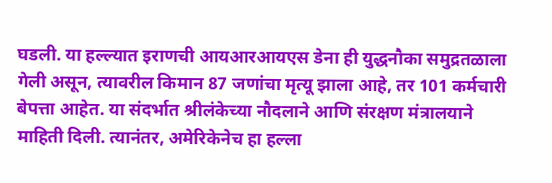घडली. या हल्ल्यात इराणची आयआरआयएस डेना ही युद्धनौका समुद्रतळाला गेली असून, त्यावरील किमान 87 जणांचा मृत्यू झाला आहे, तर 101 कर्मचारी बेपत्ता आहेत. या संदर्भात श्रीलंकेच्या नौदलाने आणि संरक्षण मंत्रालयाने माहिती दिली. त्यानंतर, अमेरिकेनेच हा हल्ला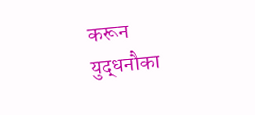करून युद्धनौका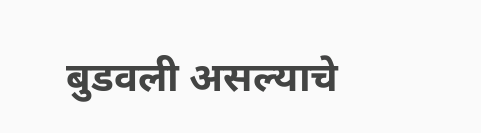बुडवली असल्याचे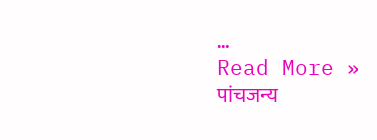…
Read More »
पांचजन्य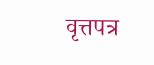वृत्तपत्र